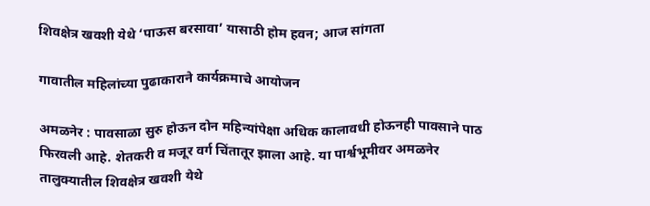शिवक्षेत्र खवशी येथे ‘पाऊस बरसावा’ यासाठी होम हवन; आज सांगता

गावातील महिलांच्या पुढाकाराने कार्यक्रमाचे आयोजन

अमळनेर : पावसाळा सुरु होऊन दोन महिन्यांपेक्षा अधिक कालावधी होऊनही पावसाने पाठ फिरवली आहे. शेतकरी व मजूर वर्ग चिंतातूर झाला आहे. या पार्श्वभूमीवर अमळनेर तालुक्यातील शिवक्षेत्र खवशी येथे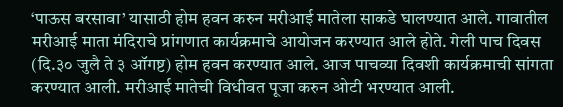‘पाऊस बरसावा’ यासाठी होम हवन करुन मरीआई मातेला साकडे घालण्यात आले. गावातील मरीआई माता मंदिराचे प्रांगणात कार्यक्रमाचे आयोजन करण्यात आले होते. गेली पाच दिवस (दि.३० जुलै ते ३ ऑगष्ट) होम हवन करण्यात आले. आज पाचव्या दिवशी कार्यक्रमाची सांगता करण्यात आली. मरीआई मातेची विधीवत पूजा करुन ओटी भरण्यात आली.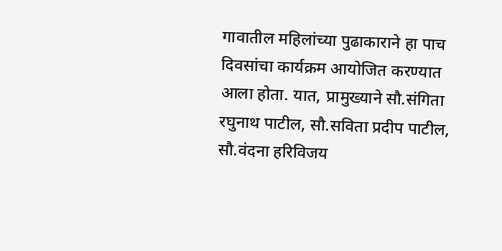गावातील महिलांच्या पुढाकाराने हा पाच दिवसांचा कार्यक्रम आयोजित करण्यात आला होता. यात, प्रामुख्याने सौ.संगिता रघुनाथ पाटील, सौ.सविता प्रदीप पाटील, सौ.वंदना हरिविजय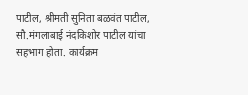पाटील, श्रीमती सुनिता बळवंत पाटील, सौ.मंगलाबाई नंदकिशोर पाटील यांचा सहभाग होता. कार्यक्रम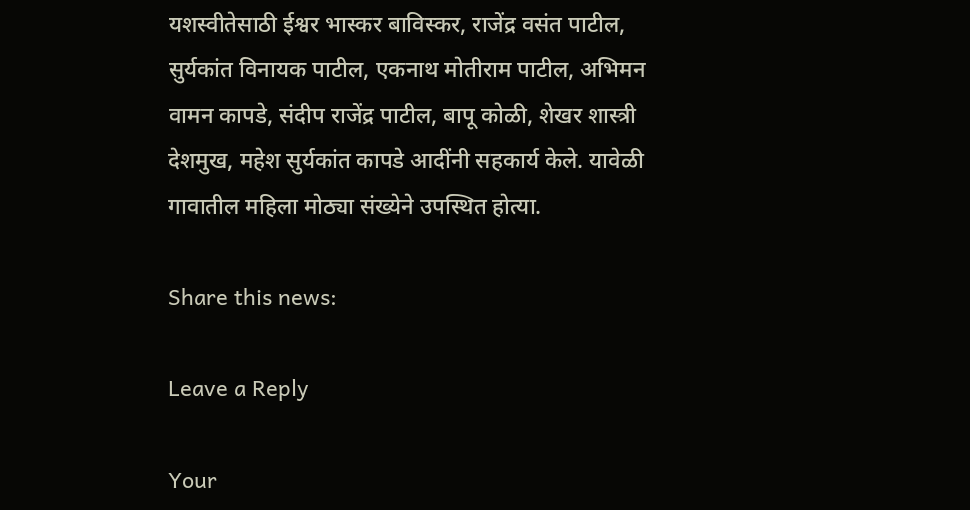यशस्वीतेसाठी ईश्वर भास्कर बाविस्कर, राजेंद्र वसंत पाटील, सुर्यकांत विनायक पाटील, एकनाथ मोतीराम पाटील, अभिमन वामन कापडे, संदीप राजेंद्र पाटील, बापू कोळी, शेखर शास्त्री देशमुख, महेश सुर्यकांत कापडे आदींनी सहकार्य केले. यावेळी गावातील महिला मोठ्या संख्येने उपस्थित होत्या.

Share this news:

Leave a Reply

Your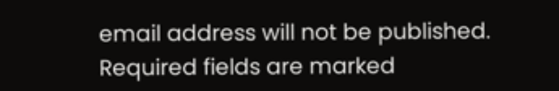email address will not be published. Required fields are marked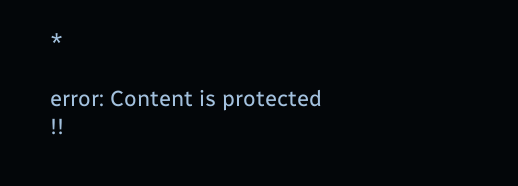*

error: Content is protected !!